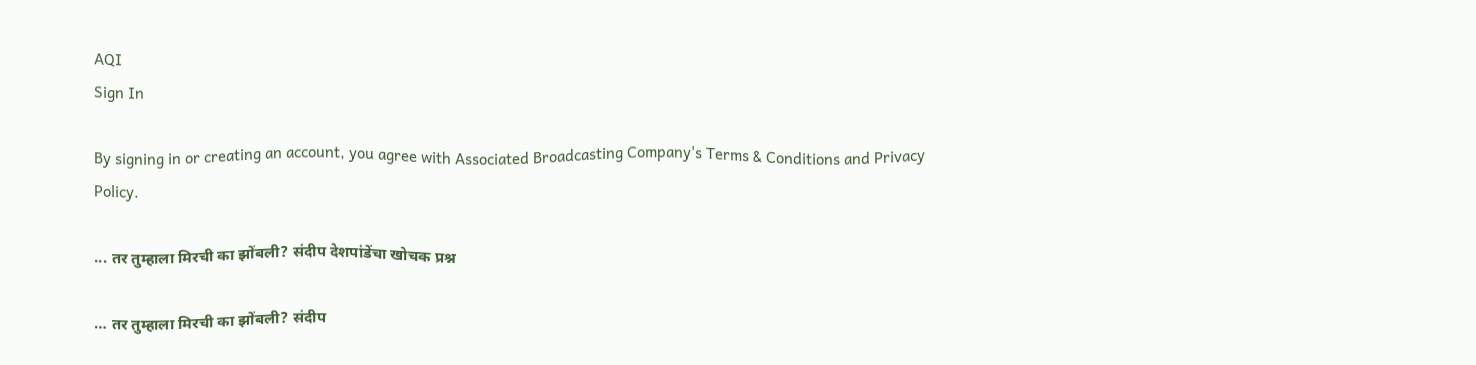AQI
Sign In

By signing in or creating an account, you agree with Associated Broadcasting Company's Terms & Conditions and Privacy Policy.

... तर तुम्हाला मिरची का झोंबली? संदीप देशपांडेंचा खोचक प्रश्न

… तर तुम्हाला मिरची का झोंबली? संदीप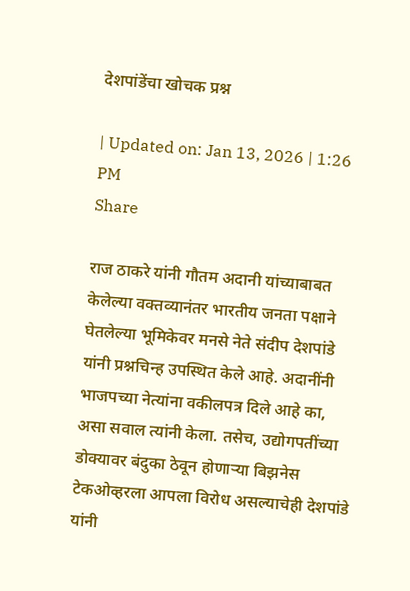देशपांडेंचा खोचक प्रश्न

| Updated on: Jan 13, 2026 | 1:26 PM
Share

राज ठाकरे यांनी गौतम अदानी यांच्याबाबत केलेल्या वक्तव्यानंतर भारतीय जनता पक्षाने घेतलेल्या भूमिकेवर मनसे नेते संदीप देशपांडे यांनी प्रश्नचिन्ह उपस्थित केले आहे. अदानींनी भाजपच्या नेत्यांना वकीलपत्र दिले आहे का, असा सवाल त्यांनी केला. तसेच, उद्योगपतींच्या डोक्यावर बंदुका ठेवून होणाऱ्या बिझनेस टेकओव्हरला आपला विरोध असल्याचेही देशपांडे यांनी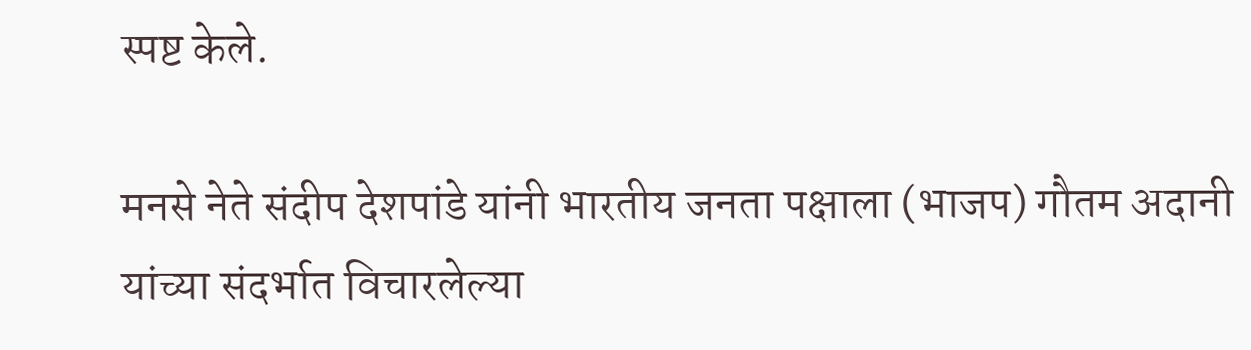स्पष्ट केले.

मनसे नेते संदीप देशपांडे यांनी भारतीय जनता पक्षाला (भाजप) गौतम अदानी यांच्या संदर्भात विचारलेल्या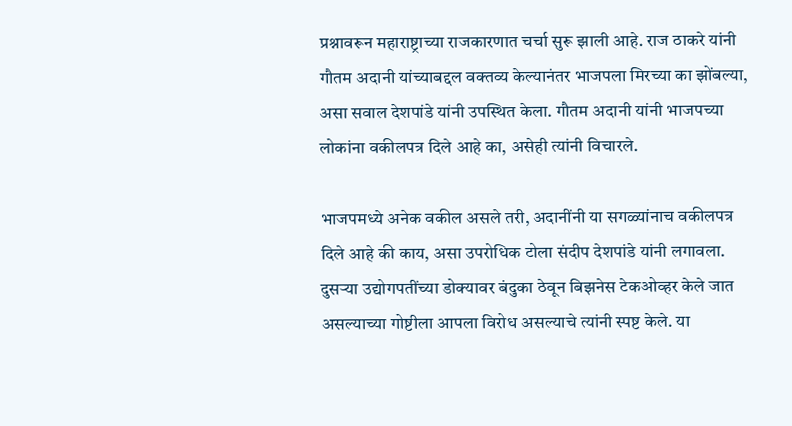प्रश्नावरून महाराष्ट्राच्या राजकारणात चर्चा सुरू झाली आहे. राज ठाकरे यांनी गौतम अदानी यांच्याबद्दल वक्तव्य केल्यानंतर भाजपला मिरच्या का झोंबल्या, असा सवाल देशपांडे यांनी उपस्थित केला. गौतम अदानी यांनी भाजपच्या लोकांना वकीलपत्र दिले आहे का, असेही त्यांनी विचारले.

भाजपमध्ये अनेक वकील असले तरी, अदानींनी या सगळ्यांनाच वकीलपत्र दिले आहे की काय, असा उपरोधिक टोला संदीप देशपांडे यांनी लगावला. दुसऱ्या उद्योगपतींच्या डोक्यावर बंदुका ठेवून बिझनेस टेकओव्हर केले जात असल्याच्या गोष्टीला आपला विरोध असल्याचे त्यांनी स्पष्ट केले. या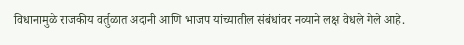विधानामुळे राजकीय वर्तुळात अदानी आणि भाजप यांच्यातील संबंधांवर नव्याने लक्ष वेधले गेले आहे.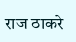राज ठाकरे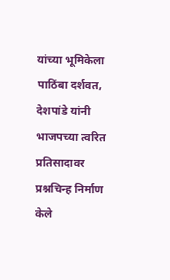यांच्या भूमिकेला पाठिंबा दर्शवत, देशपांडे यांनी भाजपच्या त्वरित प्रतिसादावर प्रश्नचिन्ह निर्माण केले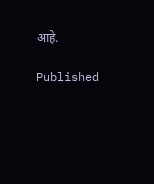आहे.

Published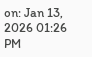on: Jan 13, 2026 01:26 PM